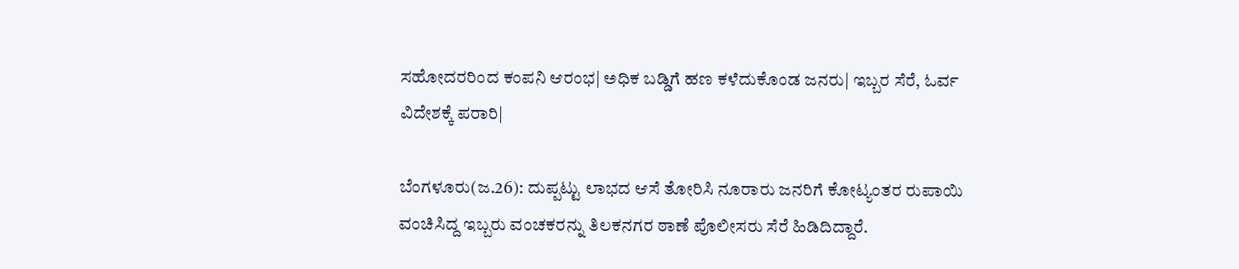ಸಹೋದರರಿಂದ ಕಂಪನಿ ಆರಂಭ| ಅಧಿಕ ಬಡ್ಡಿಗೆ ಹಣ ಕಳೆದುಕೊಂಡ ಜನರು| ಇಬ್ಬರ ಸೆರೆ, ಓರ್ವ ವಿದೇಶಕ್ಕೆ ಪರಾರಿ|

ಬೆಂಗಳೂರು(ಜ.26): ದುಪ್ಪಟ್ಟು ಲಾಭದ ಆಸೆ ತೋರಿಸಿ ನೂರಾರು ಜನರಿಗೆ ಕೋಟ್ಯಂತರ ರುಪಾಯಿ ವಂಚಿಸಿದ್ದ ಇಬ್ಬರು ವಂಚಕರನ್ನು ತಿಲಕನಗರ ಠಾಣೆ ಪೊಲೀಸರು ಸೆರೆ ಹಿಡಿದಿದ್ದಾರೆ.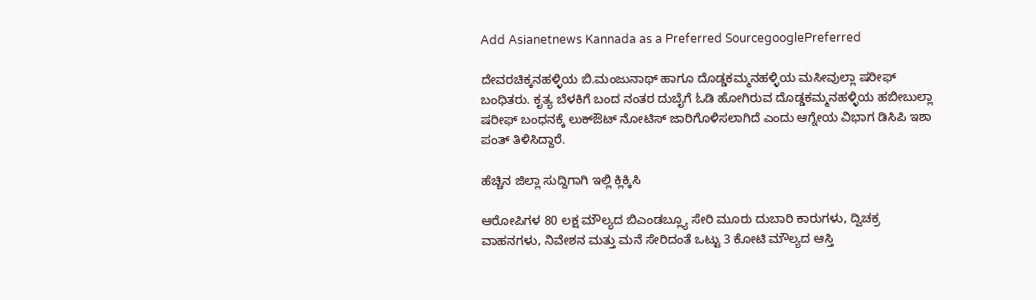Add Asianetnews Kannada as a Preferred SourcegooglePreferred

ದೇವರಚಿಕ್ಕನಹಳ್ಳಿಯ ಬಿ.ಮಂಜುನಾಥ್‌ ಹಾಗೂ ದೊಡ್ಡಕಮ್ಮನಹಳ್ಳಿಯ ಮಸೀವುಲ್ಲಾ ಷರೀಫ್‌ ಬಂಧಿತರು. ಕೃತ್ಯ ಬೆಳಕಿಗೆ ಬಂದ ನಂತರ ದುಬೈಗೆ ಓಡಿ ಹೋಗಿರುವ ದೊಡ್ಡಕಮ್ಮನಹಳ್ಳಿಯ ಹಬೀಬುಲ್ಲಾ ಷರೀಫ್‌ ಬಂಧನಕ್ಕೆ ಲುಕ್‌ಔಟ್‌ ನೋಟಿಸ್‌ ಜಾರಿಗೊಳಿಸಲಾಗಿದೆ ಎಂದು ಆಗ್ನೇಯ ವಿಭಾಗ ಡಿಸಿಪಿ ಇಶಾ ಪಂತ್‌ ತಿಳಿಸಿದ್ದಾರೆ.

ಹೆಚ್ಚಿನ ಜಿಲ್ಲಾ ಸುದ್ದಿಗಾಗಿ ಇಲ್ಲಿ ಕ್ಲಿಕ್ಕಿಸಿ

ಆರೋಪಿಗಳ 80 ಲಕ್ಷ ಮೌಲ್ಯದ ಬಿಎಂಡಬ್ಲ್ಯೂ ಸೇರಿ ಮೂರು ದುಬಾರಿ ಕಾರುಗಳು, ದ್ವಿಚಕ್ರ ವಾಹನಗಳು, ನಿವೇಶನ ಮತ್ತು ಮನೆ ಸೇರಿದಂತೆ ಒಟ್ಟು 3 ಕೋಟಿ ಮೌಲ್ಯದ ಆಸ್ತಿ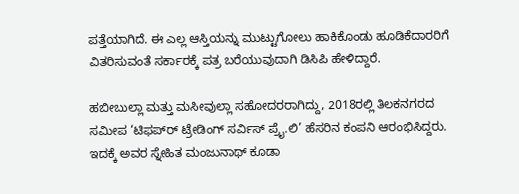ಪತ್ತೆಯಾಗಿದೆ. ಈ ಎಲ್ಲ ಆಸ್ತಿಯನ್ನು ಮುಟ್ಟುಗೋಲು ಹಾಕಿಕೊಂಡು ಹೂಡಿಕೆದಾರರಿಗೆ ವಿತರಿಸುವಂತೆ ಸರ್ಕಾರಕ್ಕೆ ಪತ್ರ ಬರೆಯುವುದಾಗಿ ಡಿಸಿಪಿ ಹೇಳಿದ್ದಾರೆ.

ಹಬೀಬುಲ್ಲಾ ಮತ್ತು ಮಸೀವುಲ್ಲಾ ಸಹೋದರರಾಗಿದ್ದು, 2018ರಲ್ಲಿ ತಿಲಕನಗರದ ಸಮೀಪ ‘ಟಿಫಪ್‌ರ್‍ ಟ್ರೇಡಿಂಗ್‌ ಸರ್ವಿಸ್‌ ಪ್ರೈ.ಲಿ’ ಹೆಸರಿನ ಕಂಪನಿ ಆರಂಭಿಸಿದ್ದರು. ಇದಕ್ಕೆ ಅವರ ಸ್ನೇಹಿತ ಮಂಜುನಾಥ್‌ ಕೂಡಾ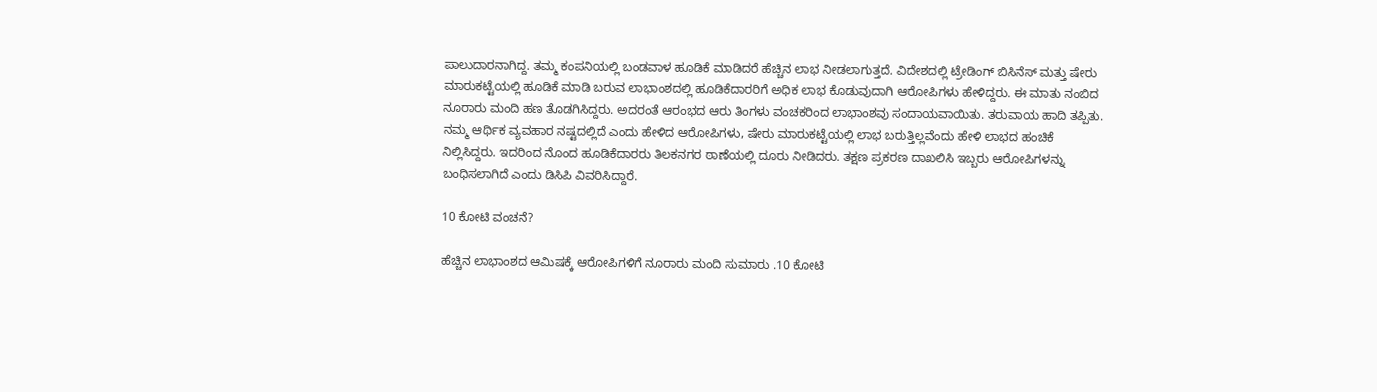ಪಾಲುದಾರನಾಗಿದ್ದ. ತಮ್ಮ ಕಂಪನಿಯಲ್ಲಿ ಬಂಡವಾಳ ಹೂಡಿಕೆ ಮಾಡಿದರೆ ಹೆಚ್ಚಿನ ಲಾಭ ನೀಡಲಾಗುತ್ತದೆ. ವಿದೇಶದಲ್ಲಿ ಟ್ರೇಡಿಂಗ್‌ ಬಿಸಿನೆಸ್‌ ಮತ್ತು ಷೇರು ಮಾರುಕಟ್ಟೆಯಲ್ಲಿ ಹೂಡಿಕೆ ಮಾಡಿ ಬರುವ ಲಾಭಾಂಶದಲ್ಲಿ ಹೂಡಿಕೆದಾರರಿಗೆ ಅಧಿಕ ಲಾಭ ಕೊಡುವುದಾಗಿ ಆರೋಪಿಗಳು ಹೇಳಿದ್ದರು. ಈ ಮಾತು ನಂಬಿದ ನೂರಾರು ಮಂದಿ ಹಣ ತೊಡಗಿಸಿದ್ದರು. ಅದರಂತೆ ಆರಂಭದ ಆರು ತಿಂಗಳು ವಂಚಕರಿಂದ ಲಾಭಾಂಶವು ಸಂದಾಯವಾಯಿತು. ತರುವಾಯ ಹಾದಿ ತಪ್ಪಿತು.
ನಮ್ಮ ಆರ್ಥಿಕ ವ್ಯವಹಾರ ನಷ್ಟದಲ್ಲಿದೆ ಎಂದು ಹೇಳಿದ ಆರೋಪಿಗಳು, ಷೇರು ಮಾರುಕಟ್ಟೆಯಲ್ಲಿ ಲಾಭ ಬರುತ್ತಿಲ್ಲವೆಂದು ಹೇಳಿ ಲಾಭದ ಹಂಚಿಕೆ ನಿಲ್ಲಿಸಿದ್ದರು. ಇದರಿಂದ ನೊಂದ ಹೂಡಿಕೆದಾರರು ತಿಲಕನಗರ ಠಾಣೆಯಲ್ಲಿ ದೂರು ನೀಡಿದರು. ತಕ್ಷಣ ಪ್ರಕರಣ ದಾಖಲಿಸಿ ಇಬ್ಬರು ಆರೋಪಿಗಳನ್ನು ಬಂಧಿಸಲಾಗಿದೆ ಎಂದು ಡಿಸಿಪಿ ವಿವರಿಸಿದ್ದಾರೆ.

10 ಕೋಟಿ ವಂಚನೆ?

ಹೆಚ್ಚಿನ ಲಾಭಾಂಶದ ಆಮಿಷಕ್ಕೆ ಆರೋಪಿಗಳಿಗೆ ನೂರಾರು ಮಂದಿ ಸುಮಾರು .10 ಕೋಟಿ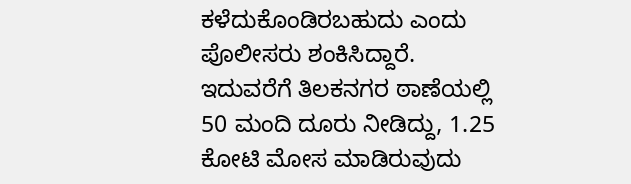ಕಳೆದುಕೊಂಡಿರಬಹುದು ಎಂದು ಪೊಲೀಸರು ಶಂಕಿಸಿದ್ದಾರೆ. ಇದುವರೆಗೆ ತಿಲಕನಗರ ಠಾಣೆಯಲ್ಲಿ 50 ಮಂದಿ ದೂರು ನೀಡಿದ್ದು, 1.25 ಕೋಟಿ ಮೋಸ ಮಾಡಿರುವುದು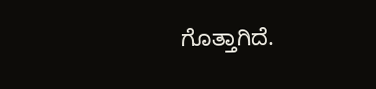ಗೊತ್ತಾಗಿದೆ.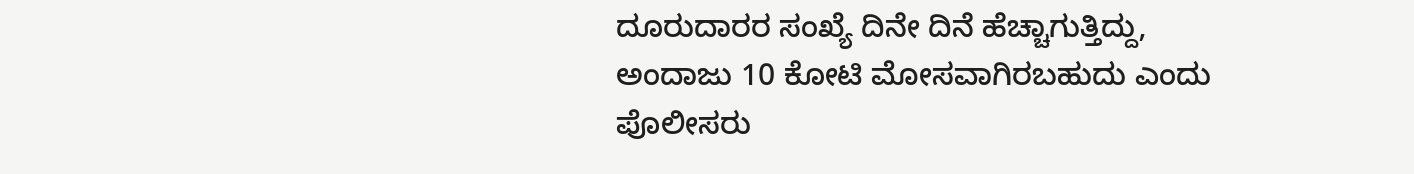ದೂರುದಾರರ ಸಂಖ್ಯೆ ದಿನೇ ದಿನೆ ಹೆಚ್ಚಾಗುತ್ತಿದ್ದು, ಅಂದಾಜು 10 ಕೋಟಿ ಮೋಸವಾಗಿರಬಹುದು ಎಂದು ಪೊಲೀಸರು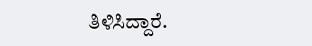ತಿಳಿಸಿದ್ದಾರೆ.